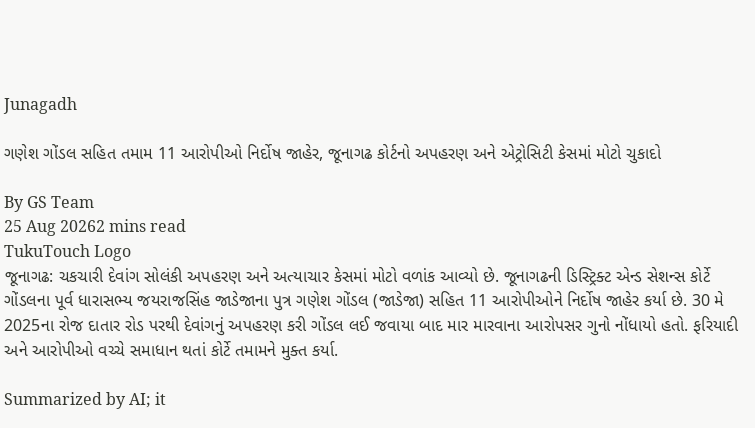Junagadh

ગણેશ ગોંડલ સહિત તમામ 11 આરોપીઓ નિર્દોષ જાહેર, જૂનાગઢ કોર્ટનો અપહરણ અને એટ્રોસિટી કેસમાં મોટો ચુકાદો

By GS Team
25 Aug 20262 mins read
TukuTouch Logo
જૂનાગઢ: ચકચારી દેવાંગ સોલંકી અપહરણ અને અત્યાચાર કેસમાં મોટો વળાંક આવ્યો છે. જૂનાગઢની ડિસ્ટ્રિક્ટ એન્ડ સેશન્સ કોર્ટે ગોંડલના પૂર્વ ધારાસભ્ય જયરાજસિંહ જાડેજાના પુત્ર ગણેશ ગોંડલ (જાડેજા) સહિત 11 આરોપીઓને નિર્દોષ જાહેર કર્યા છે. 30 મે 2025ના રોજ દાતાર રોડ પરથી દેવાંગનું અપહરણ કરી ગોંડલ લઈ જવાયા બાદ માર મારવાના આરોપસર ગુનો નોંધાયો હતો. ફરિયાદી અને આરોપીઓ વચ્ચે સમાધાન થતાં કોર્ટે તમામને મુક્ત કર્યા.

Summarized by AI; it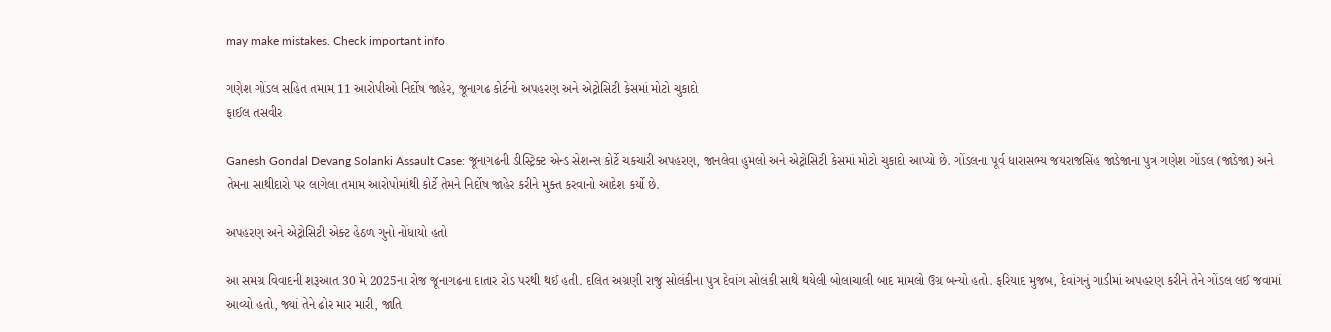may make mistakes. Check important info

ગણેશ ગોંડલ સહિત તમામ 11 આરોપીઓ નિર્દોષ જાહેર, જૂનાગઢ કોર્ટનો અપહરણ અને એટ્રોસિટી કેસમાં મોટો ચુકાદો
ફાઈલ તસવીર

Ganesh Gondal Devang Solanki Assault Case: જૂનાગઢની ડીસ્ટ્રિક્ટ એન્ડ સેશન્સ કોર્ટે ચકચારી અપહરણ, જાનલેવા હુમલો અને એટ્રોસિટી કેસમાં મોટો ચુકાદો આપ્યો છે. ગોંડલના પૂર્વ ધારાસભ્ય જયરાજસિંહ જાડેજાના પુત્ર ગણેશ ગોંડલ (જાડેજા) અને તેમના સાથીદારો પર લાગેલા તમામ આરોપોમાંથી કોર્ટે તેમને નિર્દોષ જાહેર કરીને મુક્ત કરવાનો આદેશ કર્યો છે.

અપહરણ અને એટ્રોસિટી એક્ટ હેઠળ ગુનો નોંધાયો હતો

આ સમગ્ર વિવાદની શરૂઆત 30 મે 2025ના રોજ જૂનાગઢના દાતાર રોડ પરથી થઈ હતી. દલિત અગ્રણી રાજુ સોલંકીના પુત્ર દેવાંગ સોલંકી સાથે થયેલી બોલાચાલી બાદ મામલો ઉગ્ર બન્યો હતો. ફરિયાદ મુજબ, દેવાંગનું ગાડીમાં અપહરણ કરીને તેને ગોંડલ લઈ જવામાં આવ્યો હતો, જ્યાં તેને ઢોર માર મારી, જાતિ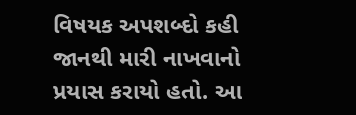વિષયક અપશબ્દો કહી જાનથી મારી નાખવાનો પ્રયાસ કરાયો હતો. આ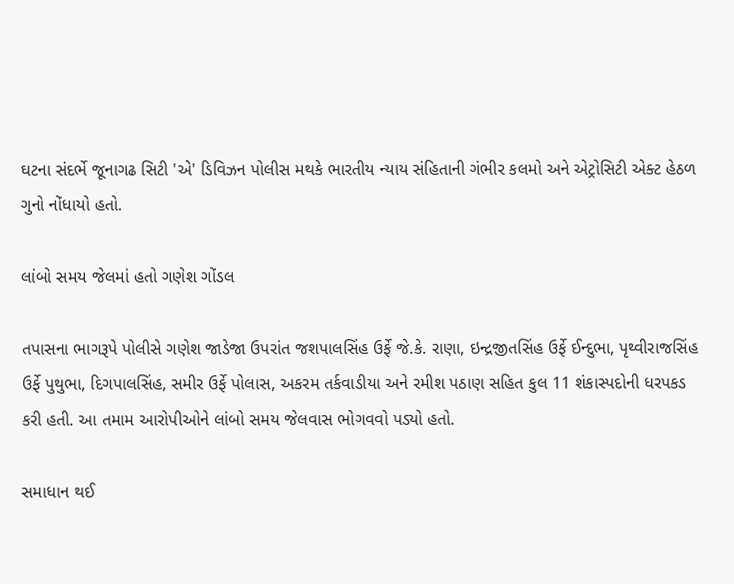ઘટના સંદર્ભે જૂનાગઢ સિટી 'એ' ડિવિઝન પોલીસ મથકે ભારતીય ન્યાય સંહિતાની ગંભીર કલમો અને એટ્રોસિટી એક્ટ હેઠળ ગુનો નોંધાયો હતો.

લાંબો સમય જેલમાં હતો ગણેશ ગોંડલ

તપાસના ભાગરૂપે પોલીસે ગણેશ જાડેજા ઉપરાંત જશપાલસિંહ ઉર્ફે જે.કે. રાણા, ઇન્દ્રજીતસિંહ ઉર્ફે ઈન્દુભા, પૃથ્વીરાજસિંહ ઉર્ફે પુથુભા, દિગપાલસિંહ, સમીર ઉર્ફે પોલાસ, અકરમ તર્કવાડીયા અને રમીશ પઠાણ સહિત કુલ 11 શંકાસ્પદોની ધરપકડ કરી હતી. આ તમામ આરોપીઓને લાંબો સમય જેલવાસ ભોગવવો પડ્યો હતો.

સમાધાન થઈ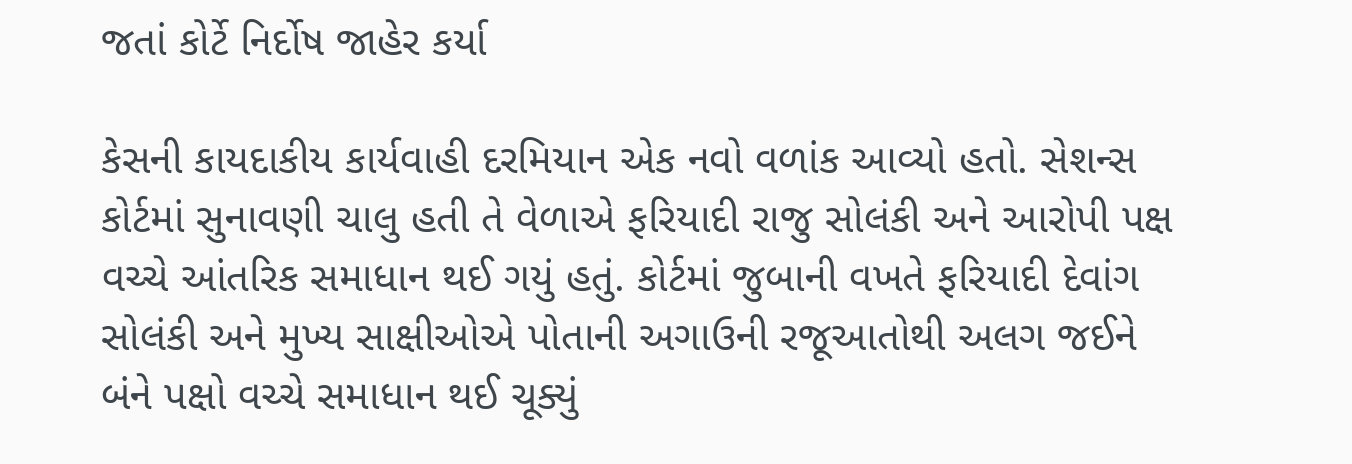જતાં કોર્ટે નિર્દોષ જાહેર કર્યા

કેસની કાયદાકીય કાર્યવાહી દરમિયાન એક નવો વળાંક આવ્યો હતો. સેશન્સ કોર્ટમાં સુનાવણી ચાલુ હતી તે વેળાએ ફરિયાદી રાજુ સોલંકી અને આરોપી પક્ષ વચ્ચે આંતરિક સમાધાન થઈ ગયું હતું. કોર્ટમાં જુબાની વખતે ફરિયાદી દેવાંગ સોલંકી અને મુખ્ય સાક્ષીઓએ પોતાની અગાઉની રજૂઆતોથી અલગ જઈને બંને પક્ષો વચ્ચે સમાધાન થઈ ચૂક્યું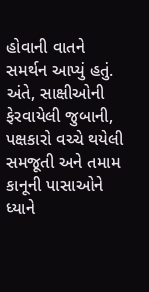હોવાની વાતને સમર્થન આપ્યું હતું. અંતે, સાક્ષીઓની ફેરવાયેલી જુબાની, પક્ષકારો વચ્ચે થયેલી સમજૂતી અને તમામ કાનૂની પાસાઓને ધ્યાને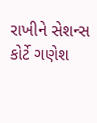રાખીને સેશન્સ કોર્ટે ગણેશ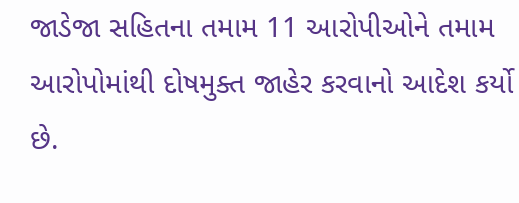જાડેજા સહિતના તમામ 11 આરોપીઓને તમામ આરોપોમાંથી દોષમુક્ત જાહેર કરવાનો આદેશ કર્યો છે.